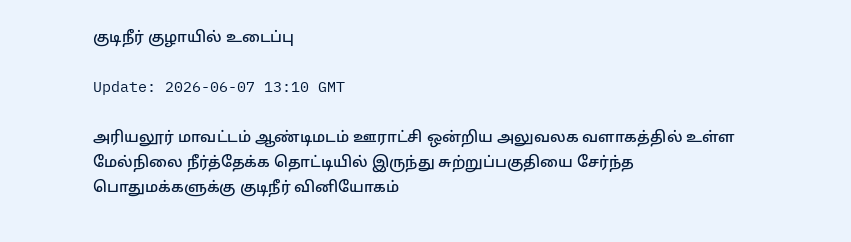குடிநீர் குழாயில் உடைப்பு

Update: 2026-06-07 13:10 GMT

அரியலூர் மாவட்டம் ஆண்டிமடம் ஊராட்சி ஒன்றிய அலுவலக வளாகத்தில் உள்ள மேல்நிலை நீர்த்தேக்க தொட்டியில் இருந்து சுற்றுப்பகுதியை சேர்ந்த பொதுமக்களுக்கு குடிநீர் வினியோகம்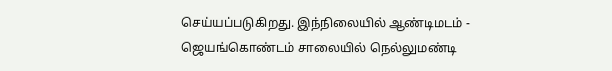செய்யப்படுகிறது. இந்நிலையில் ஆண்டிமடம் - ஜெயங்கொண்டம் சாலையில் நெல்லுமண்டி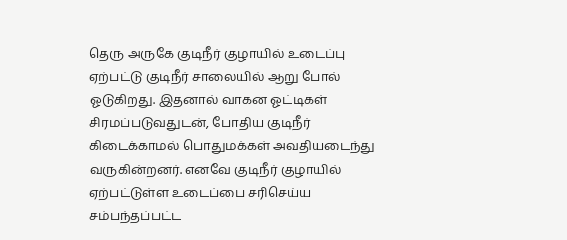தெரு அருகே குடிநீர் குழாயில் உடைப்பு ஏற்பட்டு குடிநீர் சாலையில் ஆறு போல் ஓடுகிறது. இதனால் வாகன ஓட்டிகள் சிரமப்படுவதுடன், போதிய குடிநீர் கிடைக்காமல் பொதுமக்கள் அவதியடைந்து வருகின்றனர். எனவே குடிநீர் குழாயில் ஏற்பட்டுள்ள உடைப்பை சரிசெய்ய சம்பந்தப்பட்ட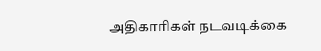அதிகாரிகள் நடவடிக்கை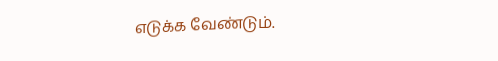எடுக்க வேண்டும்.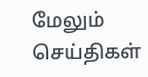மேலும் செய்திகள்